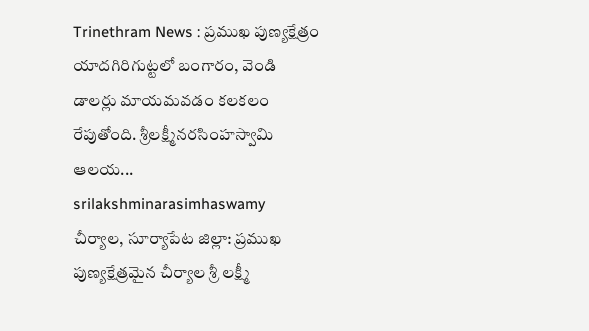Trinethram News : ప్రముఖ పుణ్యక్షేత్రం యాదగిరిగుట్టలో బంగారం, వెండి డాలర్లు మాయమవడం కలకలం రేపుతోంది. శ్రీలక్ష్మీనరసింహస్వామి ఆలయ...
srilakshminarasimhaswamy
చీర్యాల, సూర్యాపేట జిల్లా: ప్రముఖ పుణ్యక్షేత్రమైన చీర్యాల శ్రీ లక్ష్మీ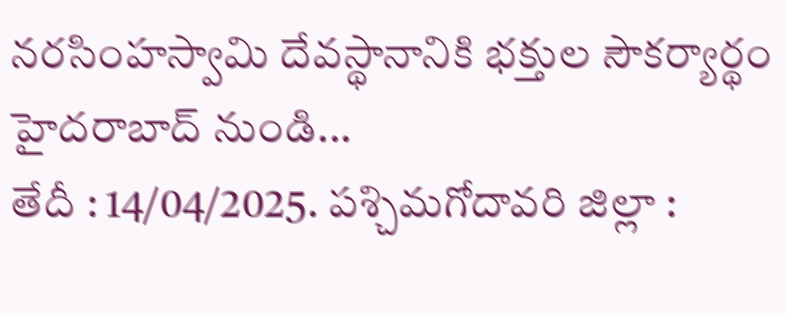నరసింహస్వామి దేవస్థానానికి భక్తుల సౌకర్యార్థం హైదరాబాద్ నుండి...
తేదీ : 14/04/2025. పశ్చిమగోదావరి జిల్లా :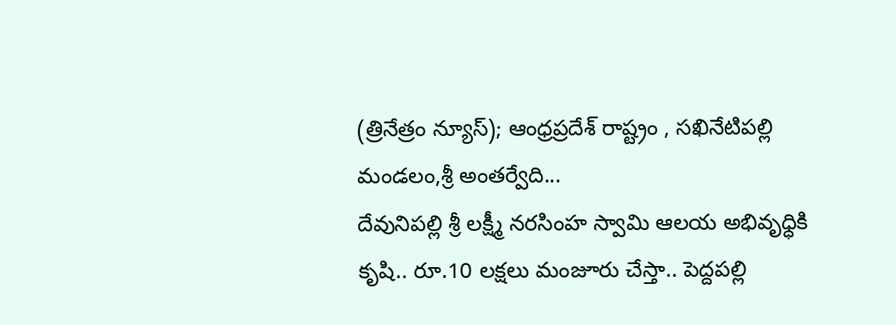(త్రినేత్రం న్యూస్); ఆంధ్రప్రదేశ్ రాష్ట్రం , సఖినేటిపల్లి మండలం,శ్రీ అంతర్వేది...
దేవునిపల్లి శ్రీ లక్ష్మీ నరసింహ స్వామి ఆలయ అభివృధ్ధికి కృషి.. రూ.10 లక్షలు మంజూరు చేస్తా.. పెద్దపల్లి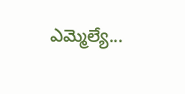ఎమ్మెల్యే...